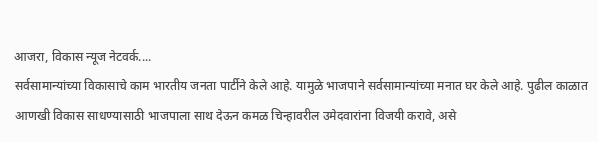आजरा, विकास न्यूज नेटवर्क....
सर्वसामान्यांच्या विकासाचे काम भारतीय जनता पार्टीने केले आहे. यामुळे भाजपाने सर्वसामान्यांच्या मनात घर केले आहे. पुढील काळात आणखी विकास साधण्यासाठी भाजपाला साथ देऊन कमळ चिन्हावरील उमेदवारांना विजयी करावे, असे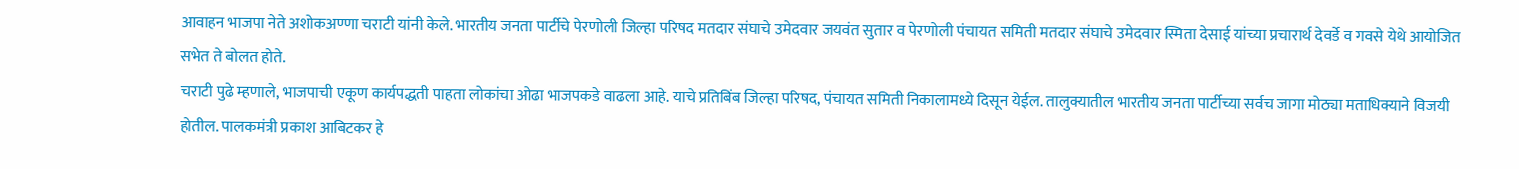आवाहन भाजपा नेते अशोकअण्णा चराटी यांनी केले. भारतीय जनता पार्टीचे पेरणोली जिल्हा परिषद मतदार संघाचे उमेदवार जयवंत सुतार व पेरणोली पंचायत समिती मतदार संघाचे उमेदवार स्मिता देसाई यांच्या प्रचारार्थ देवर्डे व गवसे येथे आयोजित सभेत ते बोलत होते.
चराटी पुढे म्हणाले, भाजपाची एकूण कार्यपद्धती पाहता लोकांचा ओढा भाजपकडे वाढला आहे. याचे प्रतिबिंब जिल्हा परिषद, पंचायत समिती निकालामध्ये दिसून येईल. तालुक्यातील भारतीय जनता पार्टीच्या सर्वच जागा मोठ्या मताधिक्याने विजयी होतील. पालकमंत्री प्रकाश आबिटकर हे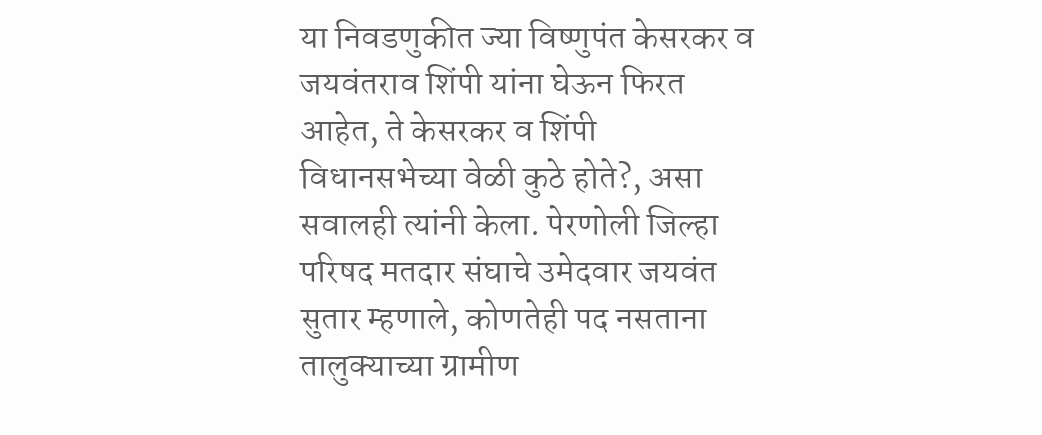या निवडणुकीत ज्या विष्णुपंत केसरकर व जयवंतराव शिंपी यांना घेऊन फिरत आहेत, ते केसरकर व शिंपी विधानसभेच्या वेळी कुठे होते?, असा सवालही त्यांनी केला. पेरणोली जिल्हा परिषद मतदार संघाचे उमेदवार जयवंत सुतार म्हणाले, कोणतेही पद नसताना तालुक्याच्या ग्रामीण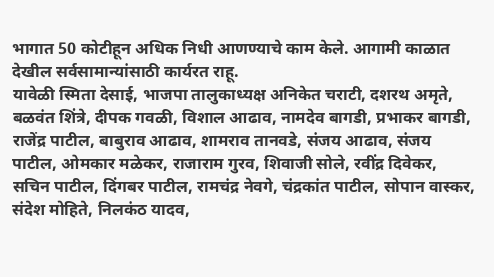भागात 50 कोटीहून अधिक निधी आणण्याचे काम केले. आगामी काळात देखील सर्वसामान्यांसाठी कार्यरत राहू.
यावेळी स्मिता देसाई, भाजपा तालुकाध्यक्ष अनिकेत चराटी, दशरथ अमृते, बळवंत शिंत्रे, दीपक गवळी, विशाल आढाव, नामदेव बागडी, प्रभाकर बागडी, राजेंद्र पाटील, बाबुराव आढाव, शामराव तानवडे, संजय आढाव, संजय पाटील, ओमकार मळेकर, राजाराम गुरव, शिवाजी सोले, रवींद्र दिवेकर, सचिन पाटील, दिंगबर पाटील, रामचंद्र नेवगे, चंद्रकांत पाटील, सोपान वास्कर, संदेश मोहिते, निलकंठ यादव,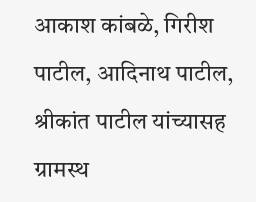आकाश कांबळे, गिरीश पाटील, आदिनाथ पाटील, श्रीकांत पाटील यांच्यासह ग्रामस्थ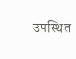उपस्थित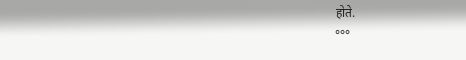होते.
°°°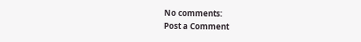No comments:
Post a Comment